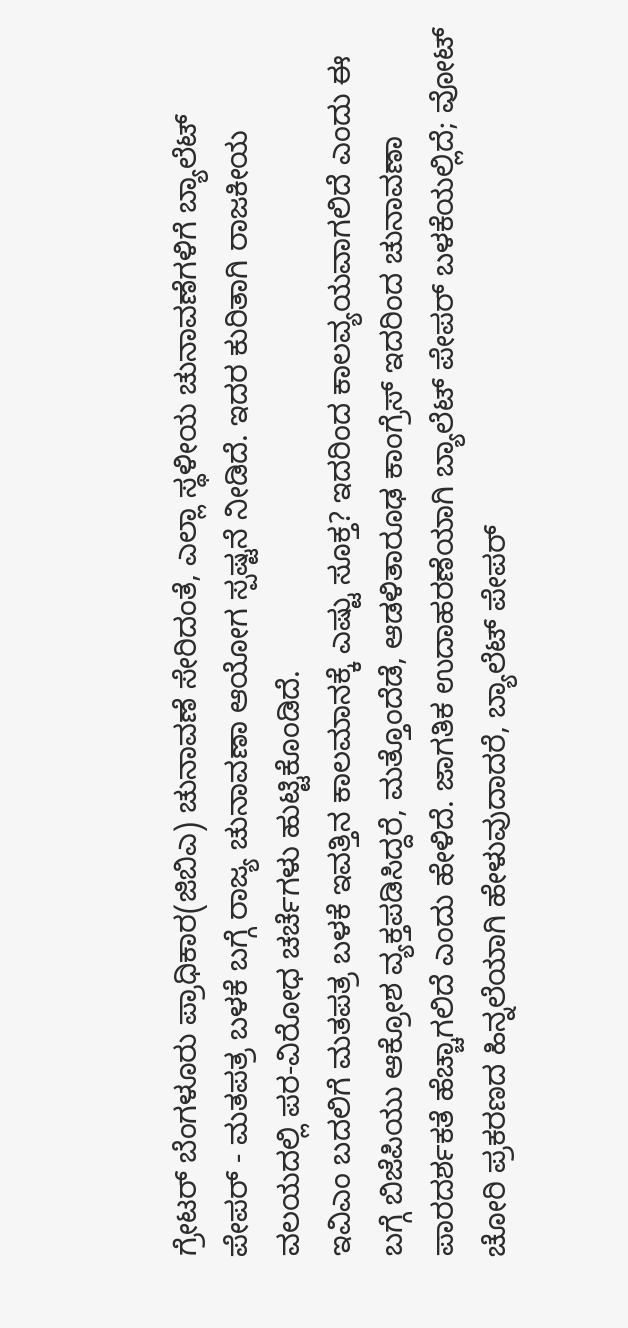ಗ್ರೇಟರ್ ಬೆಂಗಳೂರು ಪ್ರಾಧಿಕಾರ(ಜಿಬಿಎ) ಚುನಾವಣೆ ಸೇರಿದಂತೆ, ಎಲ್ಲಾ ಸ್ಥಳೀಯ ಚುನಾವಣೆಗಳಿಗೆ ಬ್ಯಾಲೆಟ್ ಪೇಪರ್ - ಮತಪತ್ರ ಬಳಕೆ ಬಗ್ಗೆ ರಾಜ್ಯ ಚುನಾವಣಾ ಆಯೋಗ ಸ್ಪಷ್ಟನೆ ನೀಡಿದೆ. ಇದರ ಕುರಿತಾಗಿ ರಾಜಕೀಯ ವಲಯದಲ್ಲಿ ಪರ-ವಿರೋಧ ಚರ್ಚೆಗಳು ಹುಟ್ಟಿಕೊಂಡಿದೆ.
ಇವಿಎಂ ಬದಲಿಗೆ ಮತಪತ್ರ ಬಳಕೆ ಇವತ್ತಿನ ಕಾಲಮಾನಕ್ಕೆ ಎಷ್ಟು ಸೂಕ್ತ? ಇದರಿಂದ ಕಾಲವ್ಯಯವಾಗಲಿದೆ ಎಂದು ಈ ಬಗ್ಗೆ ಬಿಜೆಪಿಯು ಆಕ್ರೋಶ ವ್ಯಕ್ತಪಡಿಸಿದ್ದರೆ, ಮತ್ತೊಂದೆಡೆ, ಆಡಳಿತಾರೂಢ ಕಾಂಗ್ರೆಸ್ ಇದರಿಂದ ಚುನಾವಣಾ ಪಾರದರ್ಶಕತೆ ಹೆಚ್ಚಾಗಲಿದೆ ಎಂದು ಹೇಳಿದೆ. ಜಾಗತಿಕ ಉದಾಹರಣೆಯಾಗಿ ಬ್ಯಾಲೆಟ್ ಪೇಪರ್ ಬಳಕೆಯಲ್ಲಿದೆ; ವೋಟ್ ಚೋರಿ ಪ್ರಕರಣದ ಹಿನ್ನಲೆಯಾಗಿ ಹೇಳುವುದಾದರೆ, ಬ್ಯಾಲೆಟ್ ಪೇಪರ್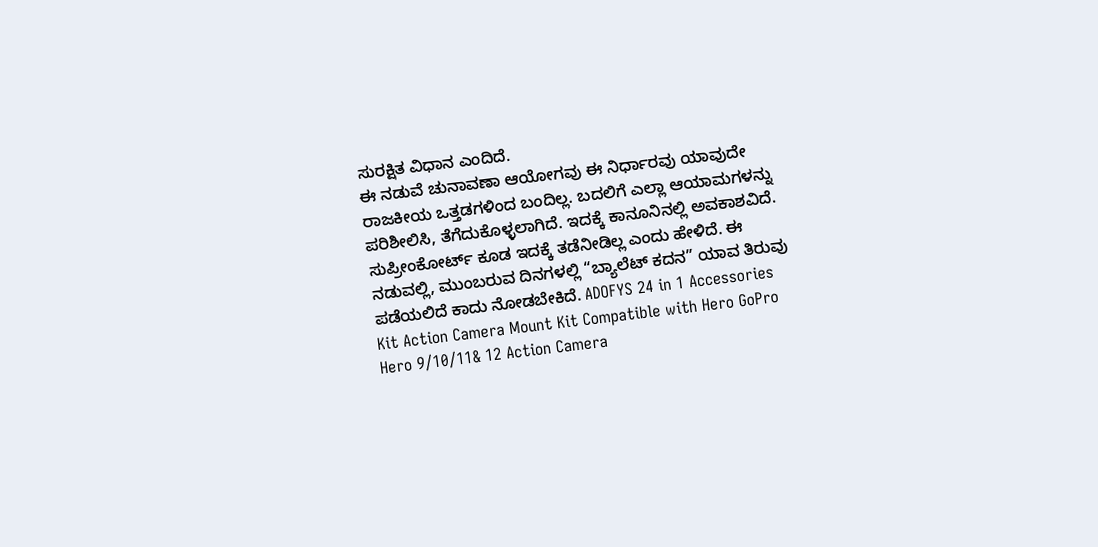ಸುರಕ್ಷಿತ ವಿಧಾನ ಎಂದಿದೆ.
ಈ ನಡುವೆ ಚುನಾವಣಾ ಆಯೋಗವು ಈ ನಿರ್ಧಾರವು ಯಾವುದೇ ರಾಜಕೀಯ ಒತ್ತಡಗಳಿಂದ ಬಂದಿಲ್ಲ. ಬದಲಿಗೆ ಎಲ್ಲಾ ಆಯಾಮಗಳನ್ನು ಪರಿಶೀಲಿಸಿ, ತೆಗೆದುಕೊಳ್ಳಲಾಗಿದೆ. ಇದಕ್ಕೆ ಕಾನೂನಿನಲ್ಲಿ ಅವಕಾಶವಿದೆ. ಸುಪ್ರೀಂಕೋರ್ಟ್ ಕೂಡ ಇದಕ್ಕೆ ತಡೆನೀಡಿಲ್ಲ ಎಂದು ಹೇಳಿದೆ. ಈ ನಡುವಲ್ಲಿ, ಮುಂಬರುವ ದಿನಗಳಲ್ಲಿ “ಬ್ಯಾಲೆಟ್ ಕದನ” ಯಾವ ತಿರುವು ಪಡೆಯಲಿದೆ ಕಾದು ನೋಡಬೇಕಿದೆ. ADOFYS 24 in 1 Accessories Kit Action Camera Mount Kit Compatible with Hero GoPro Hero 9/10/11& 12 Action Camera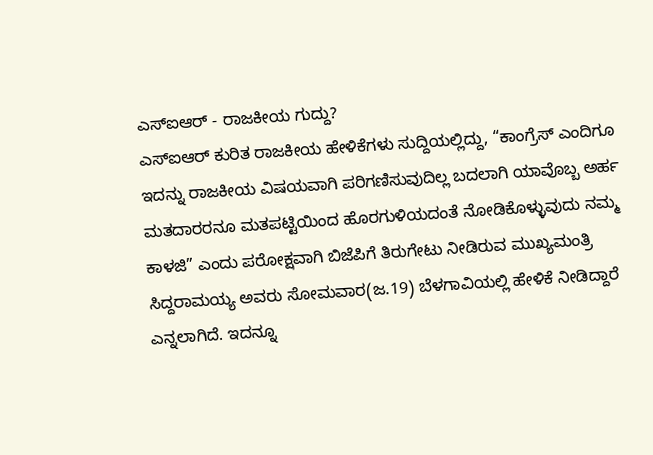ಎಸ್ಐಆರ್ - ರಾಜಕೀಯ ಗುದ್ದು?
ಎಸ್ಐಆರ್ ಕುರಿತ ರಾಜಕೀಯ ಹೇಳಿಕೆಗಳು ಸುದ್ದಿಯಲ್ಲಿದ್ದು, “ಕಾಂಗ್ರೆಸ್ ಎಂದಿಗೂ ಇದನ್ನು ರಾಜಕೀಯ ವಿಷಯವಾಗಿ ಪರಿಗಣಿಸುವುದಿಲ್ಲ ಬದಲಾಗಿ ಯಾವೊಬ್ಬ ಅರ್ಹ ಮತದಾರರನೂ ಮತಪಟ್ಟಿಯಿಂದ ಹೊರಗುಳಿಯದಂತೆ ನೋಡಿಕೊಳ್ಳುವುದು ನಮ್ಮ ಕಾಳಜಿ” ಎಂದು ಪರೋಕ್ಷವಾಗಿ ಬಿಜೆಪಿಗೆ ತಿರುಗೇಟು ನೀಡಿರುವ ಮುಖ್ಯಮಂತ್ರಿ ಸಿದ್ದರಾಮಯ್ಯ ಅವರು ಸೋಮವಾರ(ಜ.19) ಬೆಳಗಾವಿಯಲ್ಲಿ ಹೇಳಿಕೆ ನೀಡಿದ್ದಾರೆ ಎನ್ನಲಾಗಿದೆ. ಇದನ್ನೂ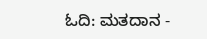ಓದಿ: ಮತದಾನ -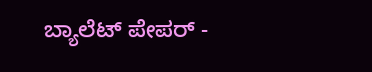ಬ್ಯಾಲೆಟ್ ಪೇಪರ್ -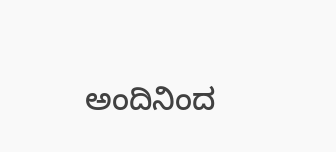ಅಂದಿನಿಂದ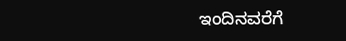ಇಂದಿನವರೆಗೆ